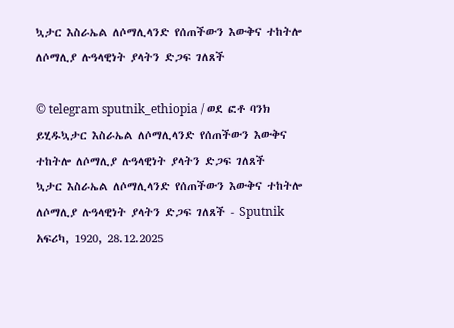ኳታር እስራኤል ለሶማሊላንድ የሰጠችውን እውቅና ተከትሎ ለሶማሊያ ሉዓላዊነት ያላትን ድጋፍ ገለጸች

© telegram sputnik_ethiopia / ወደ ፎቶ ባንክ ይሂዱኳታር እስራኤል ለሶማሊላንድ የሰጠችውን እውቅና ተከትሎ ለሶማሊያ ሉዓላዊነት ያላትን ድጋፍ ገለጸች
ኳታር እስራኤል ለሶማሊላንድ የሰጠችውን እውቅና ተከትሎ ለሶማሊያ ሉዓላዊነት ያላትን ድጋፍ ገለጸች - Sputnik አፍሪካ, 1920, 28.12.2025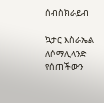ሰብስክራይብ

ኳታር እስራኤል ለሶማሊላንድ የሰጠችውን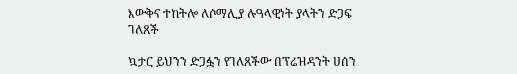እውቅና ተከትሎ ለሶማሊያ ሉዓላዊነት ያላትን ድጋፍ ገለጸች

ኳታር ይህንን ድጋፏን የገለጸችው በፕሬዝዳንት ሀሰን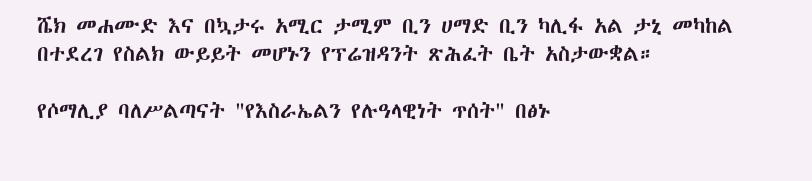ሼክ መሐሙድ እና በኳታሩ አሚር ታሚም ቢን ሀማድ ቢን ካሊፋ አል ታኒ መካከል በተደረገ የስልክ ውይይት መሆኑን የፕሬዝዳንት ጽሕፈት ቤት አስታውቋል።

የሶማሊያ ባለሥልጣናት "የእስራኤልን የሉዓላዊነት ጥሰት" በፅኑ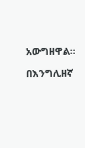አውግዘዋል።

በእንግሊዘኛ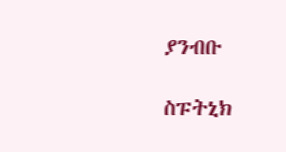ያንብቡ

ስፑትኒክ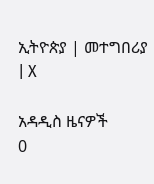ኢትዮጵያ | መተግበሪያ | X

አዳዲስ ዜናዎች
0